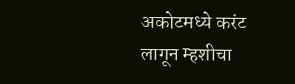अकोटमध्ये करंट लागून म्हशीचा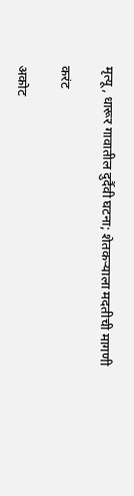मृत्यू, धारूर गावातील दुर्दैवी घटना; शेतकऱ्याला मदतीची मागणी

करंट

अकोट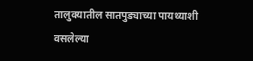तालुक्यातील सातपुड्याच्या पायथ्याशी वसलेल्या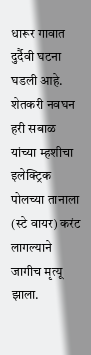धारूर गावात दुर्दैवी घटना घडली आहे. शेतकरी नवघन हरी सबाळ यांच्या म्हशीचा इलेक्ट्रिक पोलच्या तानाला (स्टे वायर) करंट लागल्याने जागीच मृत्यू झाला.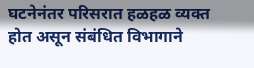घटनेनंतर परिसरात हळहळ व्यक्त होत असून संबंधित विभागाने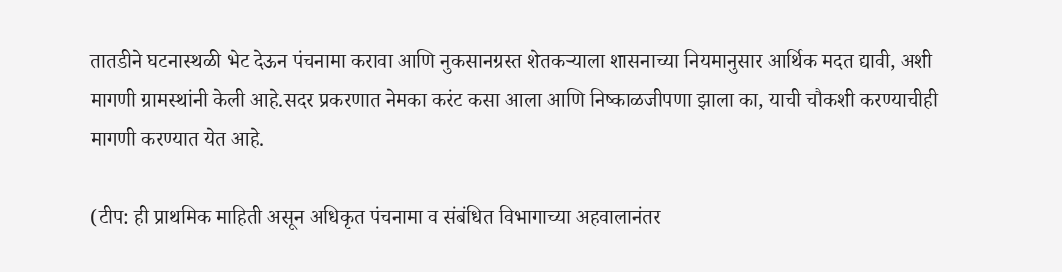तातडीने घटनास्थळी भेट देऊन पंचनामा करावा आणि नुकसानग्रस्त शेतकऱ्याला शासनाच्या नियमानुसार आर्थिक मदत द्यावी, अशी मागणी ग्रामस्थांनी केली आहे.सदर प्रकरणात नेमका करंट कसा आला आणि निष्काळजीपणा झाला का, याची चौकशी करण्याचीही मागणी करण्यात येत आहे.

(टीप: ही प्राथमिक माहिती असून अधिकृत पंचनामा व संबंधित विभागाच्या अहवालानंतर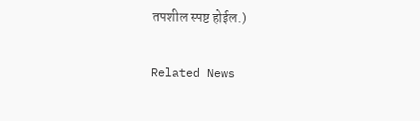तपशील स्पष्ट होईल.)

Related News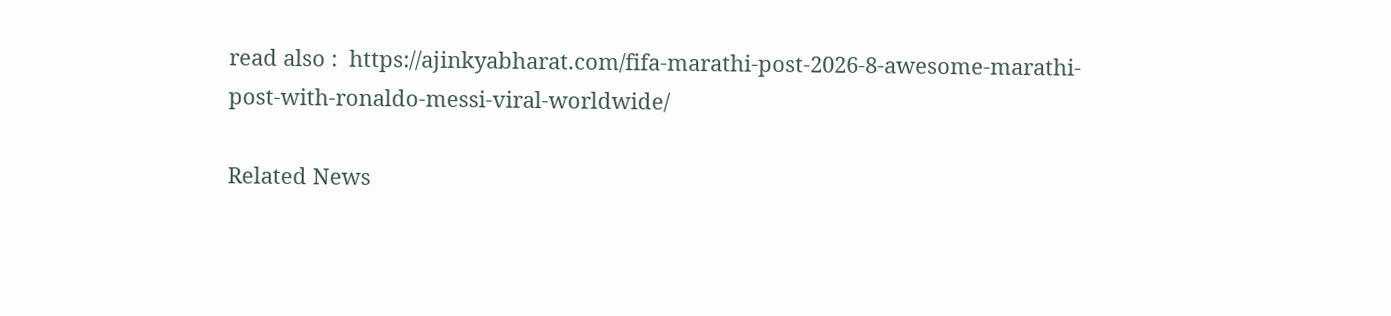read also :  https://ajinkyabharat.com/fifa-marathi-post-2026-8-awesome-marathi-post-with-ronaldo-messi-viral-worldwide/

Related News